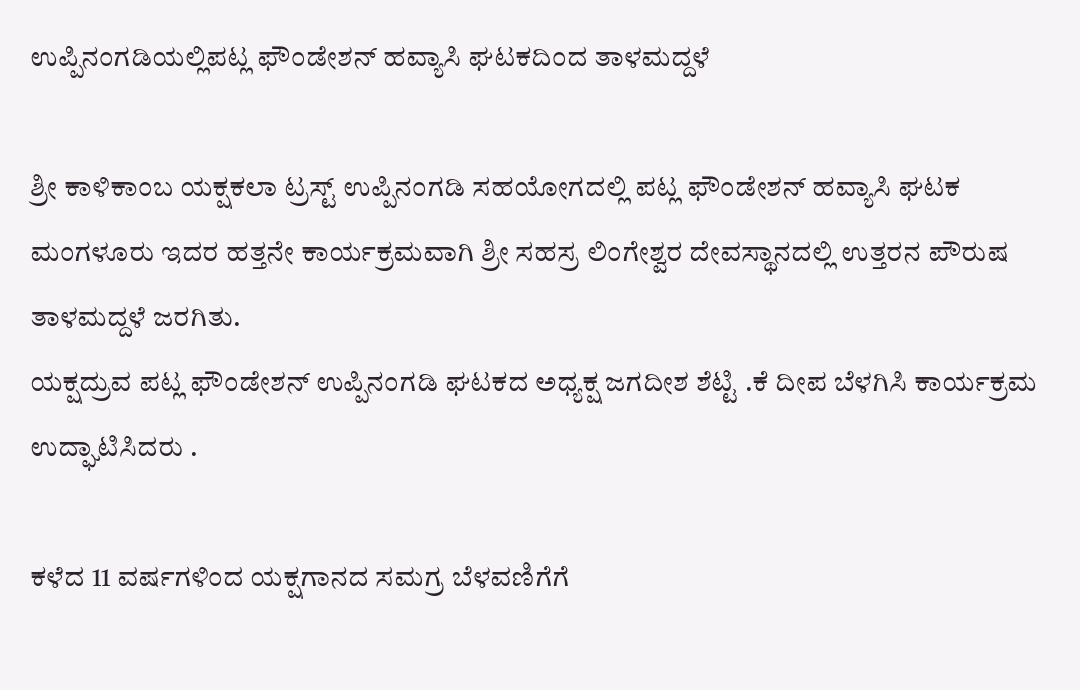ಉಪ್ಪಿನಂಗಡಿಯಲ್ಲಿಪಟ್ಲ ಫೌಂಡೇಶನ್ ಹವ್ಯಾಸಿ ಘಟಕದಿಂದ ತಾಳಮದ್ದಳೆ

ಶ್ರೀ ಕಾಳಿಕಾಂಬ ಯಕ್ಷಕಲಾ ಟ್ರಸ್ಟ್ ಉಪ್ಪಿನಂಗಡಿ ಸಹಯೋಗದಲ್ಲಿ ಪಟ್ಲ ಫೌಂಡೇಶನ್ ಹವ್ಯಾಸಿ ಘಟಕ ಮಂಗಳೂರು ಇದರ ಹತ್ತನೇ ಕಾರ್ಯಕ್ರಮವಾಗಿ ಶ್ರೀ ಸಹಸ್ರ ಲಿಂಗೇಶ್ವರ ದೇವಸ್ಥಾನದಲ್ಲಿ ಉತ್ತರನ ಪೌರುಷ ತಾಳಮದ್ದಳೆ ಜರಗಿತು.
ಯಕ್ಷದ್ರುವ ಪಟ್ಲ ಫೌಂಡೇಶನ್ ಉಪ್ಪಿನಂಗಡಿ ಘಟಕದ ಅಧ್ಯಕ್ಷ ಜಗದೀಶ ಶೆಟ್ಟಿ .ಕೆ ದೀಪ ಬೆಳಗಿಸಿ ಕಾರ್ಯಕ್ರಮ ಉದ್ಘಾಟಿಸಿದರು .

ಕಳೆದ 11 ವರ್ಷಗಳಿಂದ ಯಕ್ಷಗಾನದ ಸಮಗ್ರ ಬೆಳವಣಿಗೆಗೆ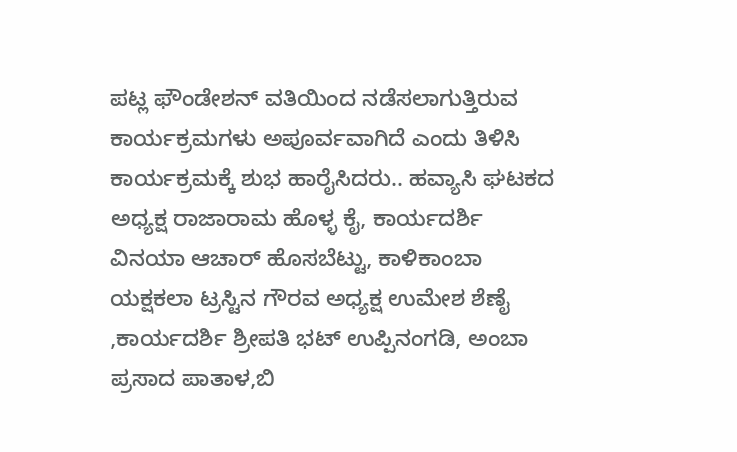ಪಟ್ಲ ಫೌಂಡೇಶನ್ ವತಿಯಿಂದ ನಡೆಸಲಾಗುತ್ತಿರುವ ಕಾರ್ಯಕ್ರಮಗಳು ಅಪೂರ್ವವಾಗಿದೆ ಎಂದು ತಿಳಿಸಿ ಕಾರ್ಯಕ್ರಮಕ್ಕೆ ಶುಭ ಹಾರೈಸಿದರು.. ಹವ್ಯಾಸಿ ಘಟಕದ ಅಧ್ಯಕ್ಷ ರಾಜಾರಾಮ ಹೊಳ್ಳ ಕೈ, ಕಾರ್ಯದರ್ಶಿ ವಿನಯಾ ಆಚಾರ್ ಹೊಸಬೆಟ್ಟು, ಕಾಳಿಕಾಂಬಾ ಯಕ್ಷಕಲಾ ಟ್ರಸ್ಟಿನ ಗೌರವ ಅಧ್ಯಕ್ಷ ಉಮೇಶ ಶೆಣೈ ,ಕಾರ್ಯದರ್ಶಿ ಶ್ರೀಪತಿ ಭಟ್ ಉಪ್ಪಿನಂಗಡಿ, ಅಂಬಾ ಪ್ರಸಾದ ಪಾತಾಳ,ಬಿ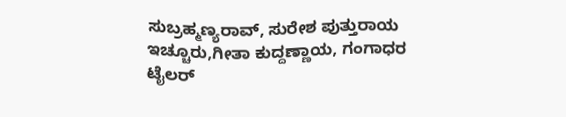ಸುಬ್ರಹ್ಮಣ್ಯರಾವ್, ಸುರೇಶ ಪುತ್ತುರಾಯ ಇಚ್ಚೂರು,ಗೀತಾ ಕುದ್ದಣ್ಣಾಯ, ಗಂಗಾಧರ ಟೈಲರ್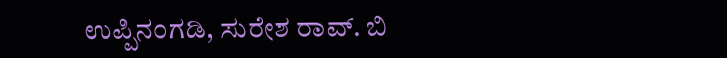ಉಪ್ಪಿನಂಗಡಿ, ಸುರೇಶ ರಾವ್. ಬಿ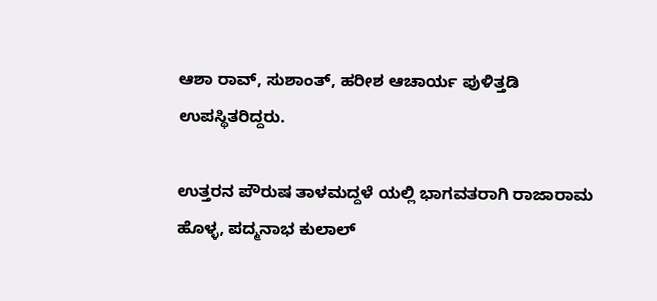ಆಶಾ ರಾವ್, ಸುಶಾಂತ್, ಹರೀಶ ಆಚಾರ್ಯ ಪುಳಿತ್ತಡಿ ಉಪಸ್ಥಿತರಿದ್ದರು.

ಉತ್ತರನ ಪೌರುಷ ತಾಳಮದ್ದಳೆ ಯಲ್ಲಿ ಭಾಗವತರಾಗಿ ರಾಜಾರಾಮ ಹೊಳ್ಳ, ಪದ್ಮನಾಭ ಕುಲಾಲ್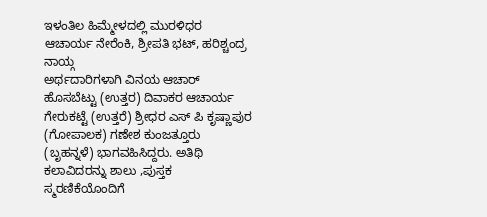ಇಳಂತಿಲ ಹಿಮ್ಮೇಳದಲ್ಲಿ ಮುರಳಿಧರ ಆಚಾರ್ಯ ನೇರೆಂಕಿ, ಶ್ರೀಪತಿ ಭಟ್, ಹರಿಶ್ಚಂದ್ರ ನಾಯ್ಗ
ಅರ್ಥದಾರಿಗಳಾಗಿ ವಿನಯ ಆಚಾರ್ ಹೊಸಬೆಟ್ಟು (ಉತ್ತರ) ದಿವಾಕರ ಆಚಾರ್ಯ ಗೇರುಕಟ್ಟೆ (ಉತ್ತರೆ) ಶ್ರೀಧರ ಎಸ್ ಪಿ ಕೃಷ್ಣಾಪುರ (ಗೋಪಾಲಕ) ಗಣೇಶ ಕುಂಜತ್ತೂರು (ಬೃಹನ್ನಳೆ) ಭಾಗವಹಿಸಿದ್ದರು. ಅತಿಥಿ ಕಲಾವಿದರನ್ನು ಶಾಲು ,ಪುಸ್ತಕ ಸ್ಮರಣಿಕೆಯೊಂದಿಗೆ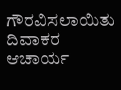ಗೌರವಿಸಲಾಯಿತು ದಿವಾಕರ ಆಚಾರ್ಯ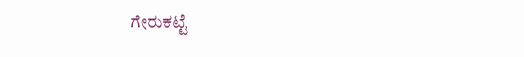ಗೇರುಕಟ್ಟೆ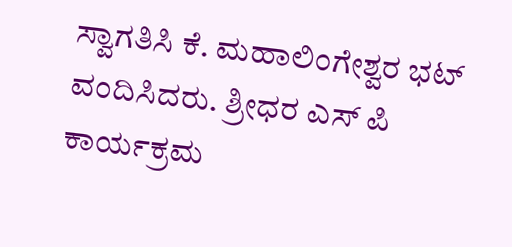ಸ್ವಾಗತಿಸಿ ಕೆ. ಮಹಾಲಿಂಗೇಶ್ವರ ಭಟ್ ವಂದಿಸಿದರು. ಶ್ರೀಧರ ಎಸ್ ಪಿ ಕಾರ್ಯಕ್ರಮ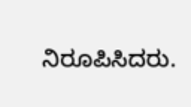ನಿರೂಪಿಸಿದರು.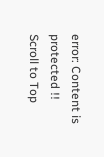error: Content is protected !!
Scroll to Top